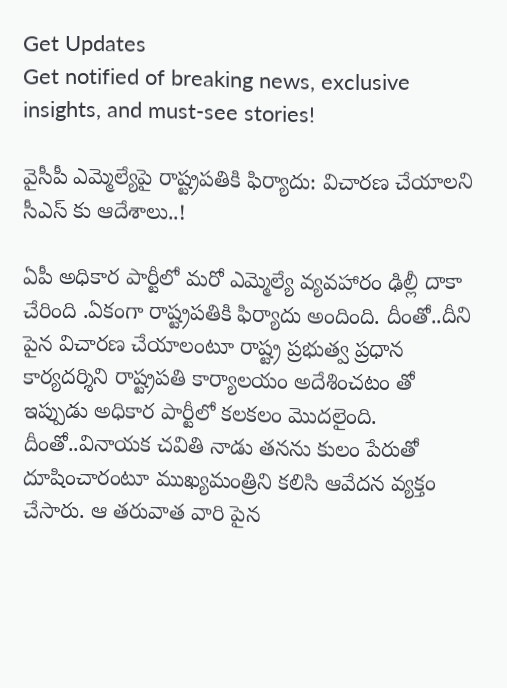Get Updates
Get notified of breaking news, exclusive insights, and must-see stories!

వైసీపీ ఎమ్మెల్యేపై రాష్ట్రపతికి ఫిర్యాదు: విచారణ చేయాలని సీఎస్ కు ఆదేశాలు..!

ఏపీ అధికార పార్టీలో మరో ఎమ్మెల్యే వ్యవహారం ఢిల్లీ దాకా చేరింది .ఏకంగా రాష్ట్రపతికి ఫిర్యాదు అందింది. దీంతో..దీని పైన విచారణ చేయాలంటూ రాష్ట్ర ప్రభుత్వ ప్రధాన కార్యదర్శిని రాష్ట్రపతి కార్యాలయం అదేశించటం తో ఇప్పుడు అధికార పార్టీలో కలకలం మొదలైంది. దీంతో..వినాయక చవితి నాడు తనను కులం పేరుతో దూషించారంటూ ముఖ్యమంత్రిని కలిసి ఆవేదన వ్యక్తం చేసారు. ఆ తరువాత వారి పైన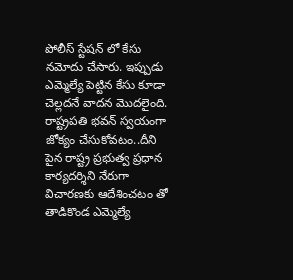పోలీస్ స్టేషన్ లో కేసు నమోదు చేసారు. ఇప్పుడు ఎమ్మెల్యే పెట్టిన కేసు కూడా చెల్లదనే వాదన మొదలైంది. రాష్ట్రపతి భవన్ స్వయంగా జోక్యం చేసుకోవటం..దీని పైన రాష్ట్ర ప్రభుత్వ ప్రధాన కార్యదర్శిని నేరుగా విచారణకు ఆదేశించటం తో తాడికొండ ఎమ్మెల్యే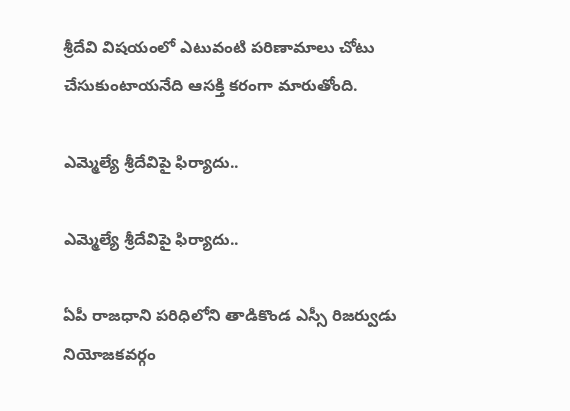శ్రీదేవి విషయంలో ఎటువంటి పరిణామాలు చోటు చేసుకుంటాయనేది ఆసక్తి కరంగా మారుతోంది.

ఎమ్మెల్యే శ్రీదేవిపై ఫిర్యాదు..

ఎమ్మెల్యే శ్రీదేవిపై ఫిర్యాదు..

ఏపీ రాజధాని పరిధిలోని తాడికొండ ఎస్సీ రిజర్వుడు నియోజకవర్గం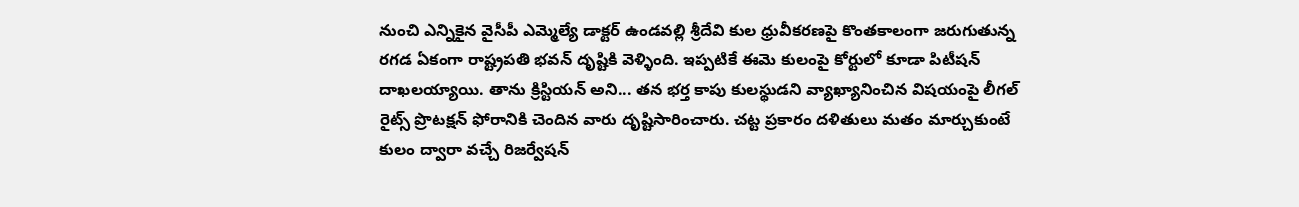నుంచి ఎన్నికైన వైసీపీ ఎమ్మెల్యే డాక్టర్‌ ఉండవల్లి శ్రీదేవి కుల ధ్రువీకరణపై కొంతకాలంగా జరుగుతున్న రగడ ఏకంగా రాష్ట్రపతి భవన్‌ దృష్టికి వెళ్ళింది. ఇప్పటికే ఈమె కులంపై కోర్టులో కూడా పిటీషన్‌ దాఖలయ్యాయి. తాను క్రిస్టియన్‌ అని... తన భర్త కాపు కులస్థుడని వ్యాఖ్యానించిన విషయంపై లీగల్‌ రైట్స్‌ ప్రొటక్షన్‌ ఫోరానికి చెందిన వారు దృష్టిసారించారు. చట్ట ప్రకారం దళితులు మతం మార్చుకుంటే కులం ద్వారా వచ్చే రిజర్వేషన్‌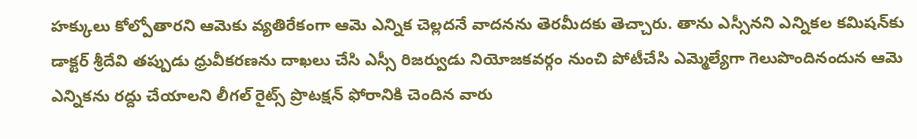హక్కులు కోల్పోతారని ఆమెకు వ్యతిరేకంగా ఆమె ఎన్నిక చెల్లదనే వాదనను తెరమీదకు తెచ్చారు. తాను ఎస్సీనని ఎన్నికల కమిషన్‌కు డాక్టర్‌ శ్రీదేవి తప్పుడు ధ్రువీకరణను దాఖలు చేసి ఎస్సీ రిజర్వుడు నియోజకవర్గం నుంచి పోటీచేసి ఎమ్మెల్యేగా గెలుపొందినందున ఆమె ఎన్నికను రద్దు చేయాలని లీగల్‌ రైట్స్‌ ప్రొటక్షన్‌ ఫోరానికి చెందిన వారు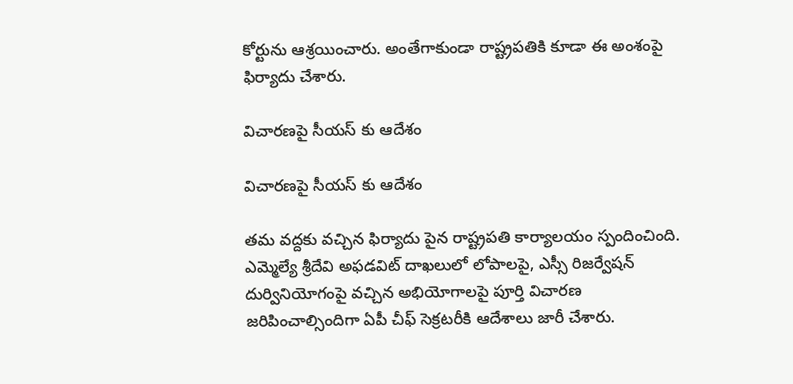కోర్టును ఆశ్రయించారు. అంతేగాకుండా రాష్ట్రపతికి కూడా ఈ అంశంపై ఫిర్యాదు చేశారు.

విచారణపై సీయస్ కు ఆదేశం

విచారణపై సీయస్ కు ఆదేశం

తమ వద్దకు వచ్చిన ఫిర్యాదు పైన రాష్ట్రపతి కార్యాలయం స్పందించింది. ఎమ్మెల్యే శ్రీదేవి అఫడవిట్‌ దాఖలులో లోపాలపై, ఎస్సీ రిజర్వేషన్‌ దుర్వినియోగంపై వచ్చిన అభియోగాలపై పూర్తి విచారణ జరిపించాల్సిందిగా ఏపీ చీఫ్‌ సెక్రటరీకి ఆదేశాలు జారీ చేశారు.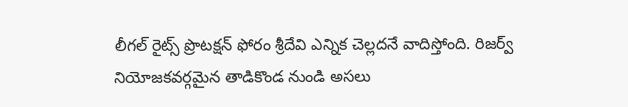లీగల్‌ రైట్స్‌ ప్రొటక్షన్‌ ఫోరం శ్రీదేవి ఎన్నిక చెల్లదనే వాదిస్తోంది. రిజర్వ్ నియోజకవర్గమైన తాడికొండ నుండి అసలు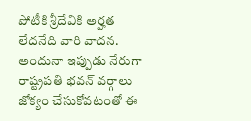పోటీకి శ్రీదేవికి అర్హత లేదనేది వారి వాదన. అందునా ఇప్పుడు నేరుగా రాష్ట్రపతి భవన్‌ వర్గాలు జోక్యం చేసుకోవటంతో ఈ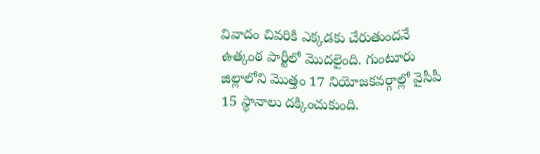వివాదం చివరికి ఎక్కడకు చేరుతుందనే ఉత్కంఠ పార్టీలో మొదలైంది. గుంటూరు జిల్లాలోని మొత్తం 17 నియోజకవర్గాల్లో వైసీపీ 15 స్థానాలు దక్కించుకుంది.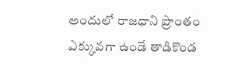అందులో రాజధాని ప్రాంతం ఎక్కువగా ఉండే తాడికొండ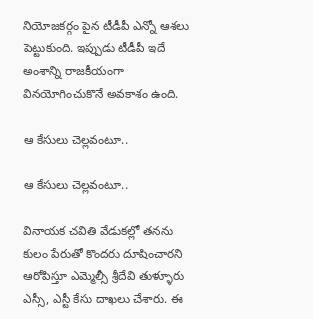నియోజకర్గం పైన టీడీపీ ఎన్నో ఆశలు పెట్టుకుంది. ఇప్పుడు టీడీపీ ఇదే అంశాన్ని రాజకీయంగా వినయోగించుకొనే అవకాశం ఉంది.

ఆ కేసులు చెల్లవంటూ..

ఆ కేసులు చెల్లవంటూ..

వినాయక చవితి వేడుకల్లో తనను కులం పేరుతో కొందరు దూషించారని ఆరోపిస్తూ ఎమ్మెల్సీ శ్రీదేవి తుళ్ళూరు ఎస్సీ, ఎస్టీ కేసు దాఖలు చేశారు. ఈ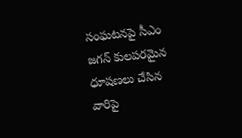సంఘటనపై సీఎం జగన్ కులపరమైన ధూషణలు చేసిన వారిపై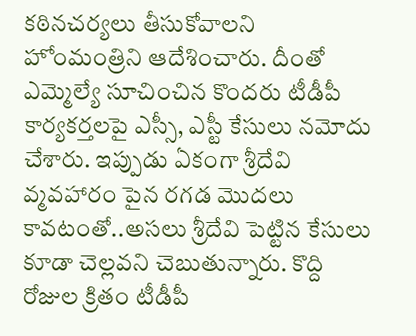కఠినచర్యలు తీసుకోవాలని హోంమంత్రిని ఆదేశించారు. దీంతో ఎమ్మెల్యే సూచించిన కొందరు టీడీపీ కార్యకర్తలపై ఎస్సీ, ఎస్టీ కేసులు నమోదు చేశారు. ఇప్పుడు ఏకంగా శ్రీదేవి వ్మవహారం పైన రగడ మొదలు కావటంతో..అసలు శ్రీదేవి పెట్టిన కేసులు కూడా చెల్లవని చెబుతున్నారు. కొద్ది రోజుల క్రితం టీడీపీ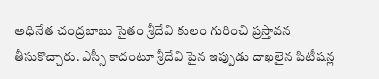అధినేత చంద్రబాబు సైతం శ్రీదేవి కులం గురించి ప్రస్తావన తీసుకొచ్చారు. ఎస్సీ కాదంటూ శ్రీదేవి పైన ఇప్పుడు దాఖలైన పిటీషన్ల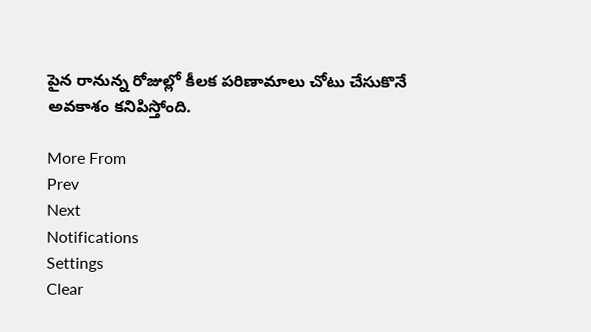పైన రానున్న రోజుల్లో కీలక పరిణామాలు చోటు చేసుకొనే అవకాశం కనిపిస్తోంది.

More From
Prev
Next
Notifications
Settings
Clear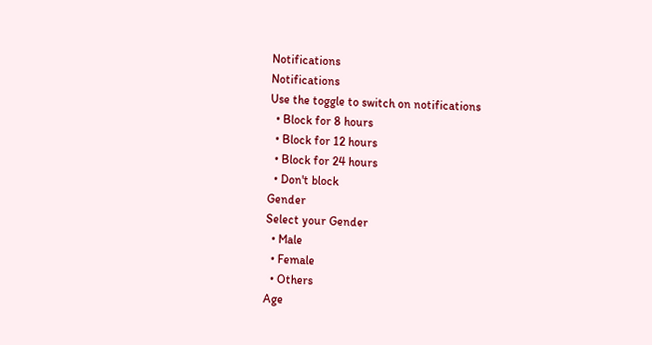Notifications
Notifications
Use the toggle to switch on notifications
  • Block for 8 hours
  • Block for 12 hours
  • Block for 24 hours
  • Don't block
Gender
Select your Gender
  • Male
  • Female
  • Others
Age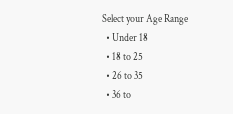Select your Age Range
  • Under 18
  • 18 to 25
  • 26 to 35
  • 36 to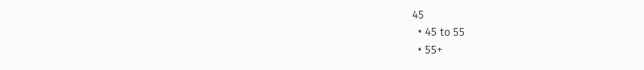45
  • 45 to 55
  • 55+